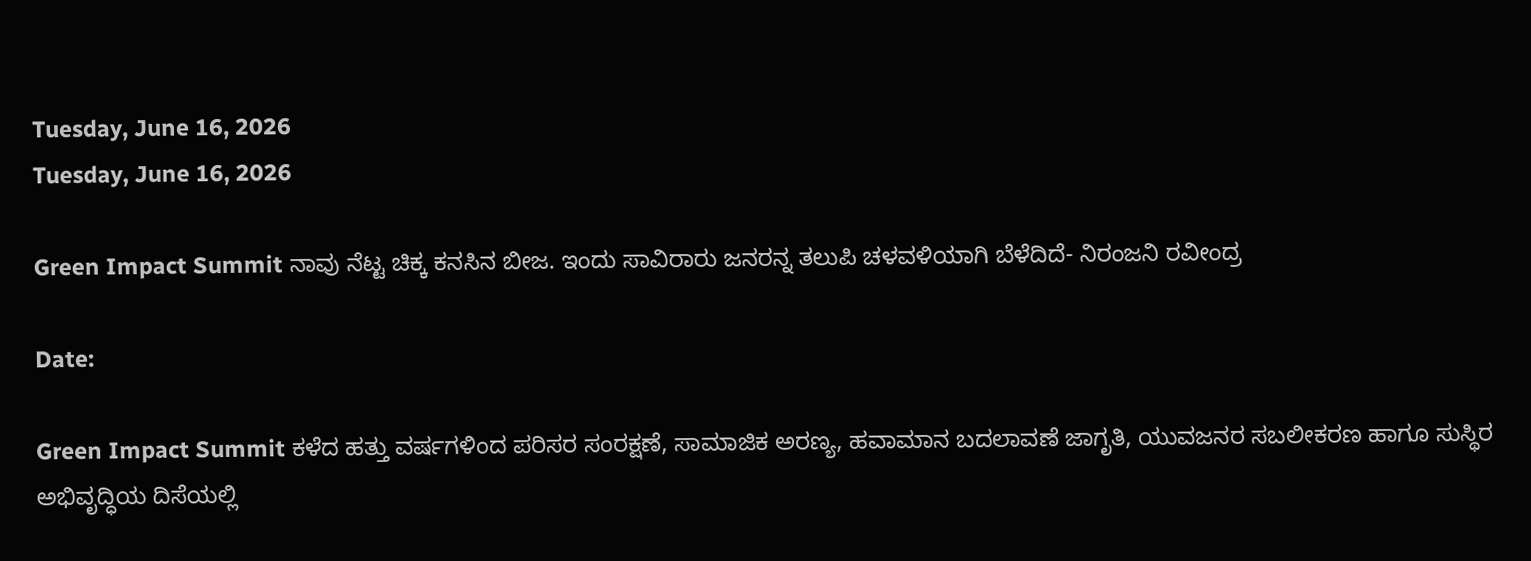Tuesday, June 16, 2026
Tuesday, June 16, 2026

Green Impact Summit ನಾವು ನೆಟ್ಟ ಚಿಕ್ಕ ಕನಸಿನ ಬೀಜ. ಇಂದು ಸಾವಿರಾರು ಜನರನ್ನ ತಲುಪಿ ಚಳವಳಿಯಾಗಿ ಬೆಳೆದಿದೆ- ನಿರಂಜನಿ ರವೀಂದ್ರ

Date:

Green Impact Summit ಕಳೆದ ಹತ್ತು ವರ್ಷಗಳಿಂದ ಪರಿಸರ ಸಂರಕ್ಷಣೆ, ಸಾಮಾಜಿಕ ಅರಣ್ಯ, ಹವಾಮಾನ ಬದಲಾವಣೆ ಜಾಗೃತಿ, ಯುವಜನರ ಸಬಲೀಕರಣ ಹಾಗೂ ಸುಸ್ಥಿರ ಅಭಿವೃದ್ಧಿಯ ದಿಸೆಯಲ್ಲಿ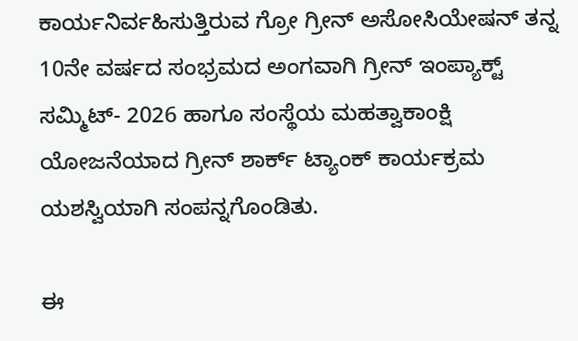ಕಾರ್ಯನಿರ್ವಹಿಸುತ್ತಿರುವ ಗ್ರೋ ಗ್ರೀನ್ ಅಸೋಸಿಯೇಷನ್ ತನ್ನ 10ನೇ ವರ್ಷದ ಸಂಭ್ರಮದ ಅಂಗವಾಗಿ ಗ್ರೀನ್ ಇಂಪ್ಯಾಕ್ಟ್ ಸಮ್ಮಿಟ್- 2026 ಹಾಗೂ ಸಂಸ್ಥೆಯ ಮಹತ್ವಾಕಾಂಕ್ಷಿ ಯೋಜನೆಯಾದ ಗ್ರೀನ್ ಶಾರ್ಕ್ ಟ್ಯಾಂಕ್ ಕಾರ್ಯಕ್ರಮ ಯಶಸ್ವಿಯಾಗಿ ಸಂಪನ್ನಗೊಂಡಿತು.

ಈ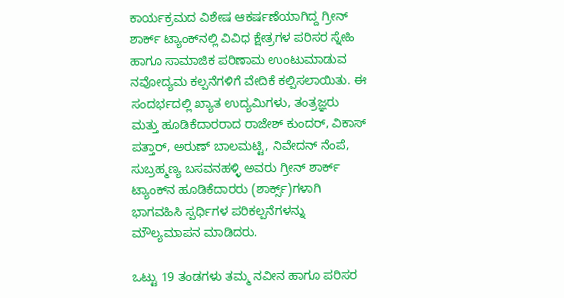ಕಾರ್ಯಕ್ರಮದ ವಿಶೇಷ ಆಕರ್ಷಣೆಯಾಗಿದ್ದ ಗ್ರೀನ್ ಶಾರ್ಕ್ ಟ್ಯಾಂಕ್‌ನಲ್ಲಿ ವಿವಿಧ ಕ್ಷೇತ್ರಗಳ ಪರಿಸರ ಸ್ನೇಹಿ ಹಾಗೂ ಸಾಮಾಜಿಕ ಪರಿಣಾಮ ಉಂಟುಮಾಡುವ ನವೋದ್ಯಮ ಕಲ್ಪನೆಗಳಿಗೆ ವೇದಿಕೆ ಕಲ್ಪಿಸಲಾಯಿತು. ಈ ಸಂದರ್ಭದಲ್ಲಿ ಖ್ಯಾತ ಉದ್ಯಮಿಗಳು, ತಂತ್ರಜ್ಞರು ಮತ್ತು ಹೂಡಿಕೆದಾರರಾದ ರಾಜೇಶ್ ಕುಂದರ್, ವಿಕಾಸ್ ಪತ್ತಾರ್, ಅರುಣ್ ಬಾಲಮಟ್ಟಿ, ನಿವೇದನ್ ನೆಂಪೆ, ಸುಬ್ರಹ್ಮಣ್ಯ ಬಸವನಹಳ್ಳಿ ಅವರು ಗ್ರೀನ್ ಶಾರ್ಕ್ ಟ್ಯಾಂಕ್‌ನ ಹೂಡಿಕೆದಾರರು (ಶಾರ್ಕ್ಸ್)ಗಳಾಗಿ ಭಾಗವಹಿಸಿ ಸ್ಪರ್ಧಿಗಳ ಪರಿಕಲ್ಪನೆಗಳನ್ನು ಮೌಲ್ಯಮಾಪನ ಮಾಡಿದರು.

ಒಟ್ಟು 19 ತಂಡಗಳು ತಮ್ಮ ನವೀನ ಹಾಗೂ ಪರಿಸರ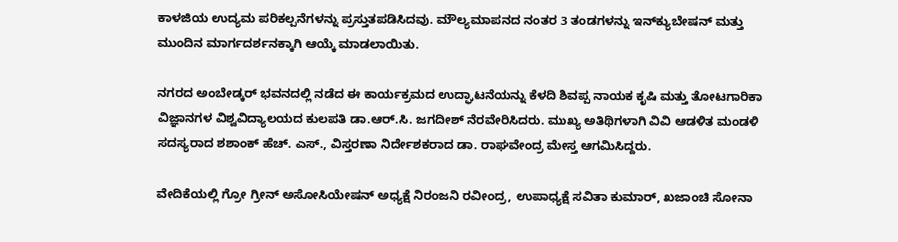ಕಾಳಜಿಯ ಉದ್ಯಮ ಪರಿಕಲ್ಪನೆಗಳನ್ನು ಪ್ರಸ್ತುತಪಡಿಸಿದವು. ಮೌಲ್ಯಮಾಪನದ ನಂತರ 3 ತಂಡಗಳನ್ನು ಇನ್‌ಕ್ಯುಬೇಷನ್ ಮತ್ತು ಮುಂದಿನ ಮಾರ್ಗದರ್ಶನಕ್ಕಾಗಿ ಆಯ್ಕೆ ಮಾಡಲಾಯಿತು.

ನಗರದ ಅಂಬೇಡ್ಕರ್ ಭವನದಲ್ಲಿ ನಡೆದ ಈ ಕಾರ್ಯಕ್ರಮದ ಉದ್ಘಾಟನೆಯನ್ನು ಕೆಳದಿ ಶಿವಪ್ಪ ನಾಯಕ ಕೃಷಿ ಮತ್ತು ತೋಟಗಾರಿಕಾ ವಿಜ್ಞಾನಗಳ ವಿಶ್ವವಿದ್ಯಾಲಯದ ಕುಲಪತಿ ಡಾ.ಆರ್.ಸಿ. ಜಗದೀಶ್ ನೆರವೇರಿಸಿದರು. ಮುಖ್ಯ ಅತಿಥಿಗಳಾಗಿ ವಿವಿ ಆಡಳಿತ ಮಂಡಳಿ ಸದಸ್ಯರಾದ ಶಶಾಂಕ್ ಹೆಚ್. ಎಸ್., ವಿಸ್ತರಣಾ ನಿರ್ದೇಶಕರಾದ ಡಾ. ರಾಘವೇಂದ್ರ ಮೇಸ್ತ ಆಗಮಿಸಿದ್ದರು.

ವೇದಿಕೆಯಲ್ಲಿ ಗ್ರೋ ಗ್ರೀನ್ ಅಸೋಸಿಯೇಷನ್ ಅಧ್ಯಕ್ಷೆ ನಿರಂಜನಿ ರವೀಂದ್ರ, ಉಪಾಧ್ಯಕ್ಷೆ ಸವಿತಾ ಕುಮಾರ್, ಖಜಾಂಚಿ ಸೋನಾ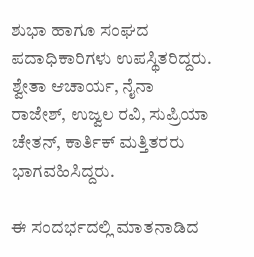ಶುಭಾ ಹಾಗೂ ಸಂಘದ ಪದಾಧಿಕಾರಿಗಳು ಉಪಸ್ಥಿತರಿದ್ದರು. ಶ್ವೇತಾ ಆಚಾರ್ಯ, ನೈನಾ ರಾಜೇಶ್, ಉಜ್ವಲ ರವಿ, ಸುಪ್ರಿಯಾ ಚೇತನ್, ಕಾರ್ತಿಕ್ ಮತ್ತಿತರರು ಭಾಗವಹಿಸಿದ್ದರು.

ಈ ಸಂದರ್ಭದಲ್ಲಿ ಮಾತನಾಡಿದ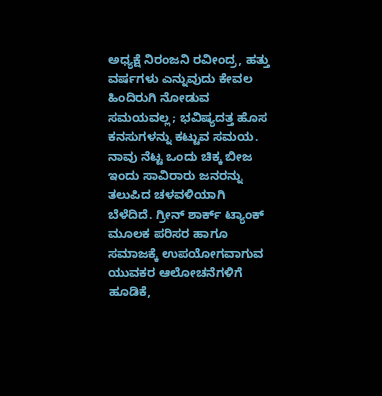ಅಧ್ಯಕ್ಷೆ ನಿರಂಜನಿ ರವೀಂದ್ರ, ಹತ್ತು ವರ್ಷಗಳು ಎನ್ನುವುದು ಕೇವಲ ಹಿಂದಿರುಗಿ ನೋಡುವ ಸಮಯವಲ್ಲ; ಭವಿಷ್ಯದತ್ತ ಹೊಸ ಕನಸುಗಳನ್ನು ಕಟ್ಟುವ ಸಮಯ. ನಾವು ನೆಟ್ಟ ಒಂದು ಚಿಕ್ಕ ಬೀಜ ಇಂದು ಸಾವಿರಾರು ಜನರನ್ನು ತಲುಪಿದ ಚಳವಳಿಯಾಗಿ ಬೆಳೆದಿದೆ. ಗ್ರೀನ್ ಶಾರ್ಕ್ ಟ್ಯಾಂಕ್ ಮೂಲಕ ಪರಿಸರ ಹಾಗೂ ಸಮಾಜಕ್ಕೆ ಉಪಯೋಗವಾಗುವ ಯುವಕರ ಆಲೋಚನೆಗಳಿಗೆ ಹೂಡಿಕೆ,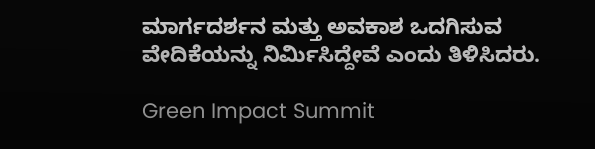ಮಾರ್ಗದರ್ಶನ ಮತ್ತು ಅವಕಾಶ ಒದಗಿಸುವ ವೇದಿಕೆಯನ್ನು ನಿರ್ಮಿಸಿದ್ದೇವೆ ಎಂದು ತಿಳಿಸಿದರು.

Green Impact Summit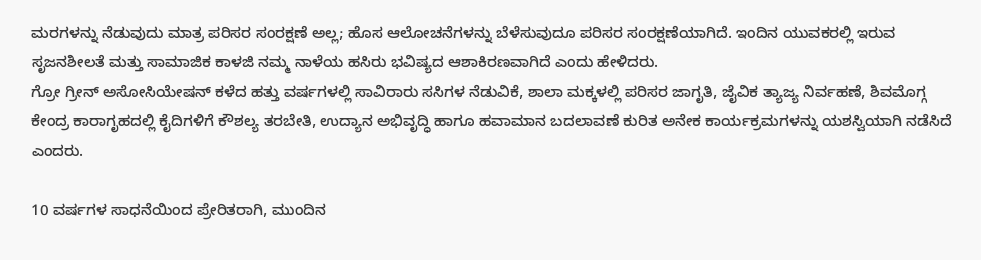ಮರಗಳನ್ನು ನೆಡುವುದು ಮಾತ್ರ ಪರಿಸರ ಸಂರಕ್ಷಣೆ ಅಲ್ಲ; ಹೊಸ ಆಲೋಚನೆಗಳನ್ನು ಬೆಳೆಸುವುದೂ ಪರಿಸರ ಸಂರಕ್ಷಣೆಯಾಗಿದೆ. ಇಂದಿನ ಯುವಕರಲ್ಲಿ ಇರುವ ಸೃಜನಶೀಲತೆ ಮತ್ತು ಸಾಮಾಜಿಕ ಕಾಳಜಿ ನಮ್ಮ ನಾಳೆಯ ಹಸಿರು ಭವಿಷ್ಯದ ಆಶಾಕಿರಣವಾಗಿದೆ ಎಂದು ಹೇಳಿದರು.
ಗ್ರೋ ಗ್ರೀನ್ ಅಸೋಸಿಯೇಷನ್ ಕಳೆದ ಹತ್ತು ವರ್ಷಗಳಲ್ಲಿ ಸಾವಿರಾರು ಸಸಿಗಳ ನೆಡುವಿಕೆ, ಶಾಲಾ ಮಕ್ಕಳಲ್ಲಿ ಪರಿಸರ ಜಾಗೃತಿ, ಜೈವಿಕ ತ್ಯಾಜ್ಯ ನಿರ್ವಹಣೆ, ಶಿವಮೊಗ್ಗ ಕೇಂದ್ರ ಕಾರಾಗೃಹದಲ್ಲಿ ಕೈದಿಗಳಿಗೆ ಕೌಶಲ್ಯ ತರಬೇತಿ, ಉದ್ಯಾನ ಅಭಿವೃದ್ಧಿ ಹಾಗೂ ಹವಾಮಾನ ಬದಲಾವಣೆ ಕುರಿತ ಅನೇಕ ಕಾರ್ಯಕ್ರಮಗಳನ್ನು ಯಶಸ್ವಿಯಾಗಿ ನಡೆಸಿದೆ ಎಂದರು.

10 ವರ್ಷಗಳ ಸಾಧನೆಯಿಂದ ಪ್ರೇರಿತರಾಗಿ, ಮುಂದಿನ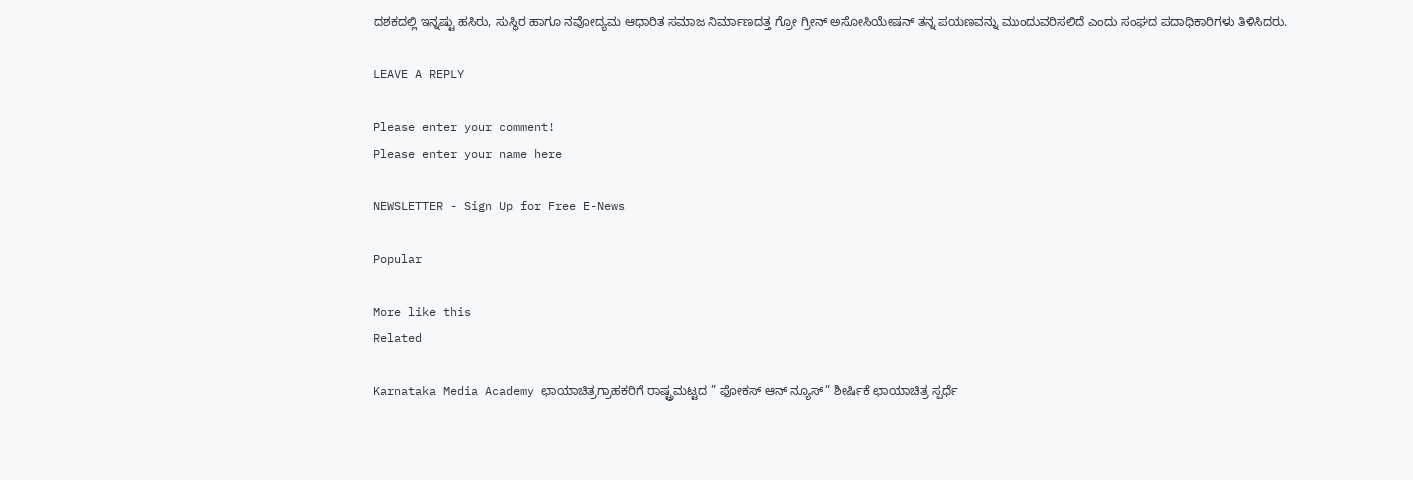ದಶಕದಲ್ಲಿ ಇನ್ನಷ್ಟು ಹಸಿರು, ಸುಸ್ಥಿರ ಹಾಗೂ ನವೋದ್ಯಮ ಆಧಾರಿತ ಸಮಾಜ ನಿರ್ಮಾಣದತ್ತ ಗ್ರೋ ಗ್ರೀನ್ ಅಸೋಸಿಯೇಷನ್ ತನ್ನ ಪಯಣವನ್ನು ಮುಂದುವರಿಸಲಿದೆ ಎಂದು ಸಂಘದ ಪದಾಧಿಕಾರಿಗಳು ತಿಳಿಸಿದರು.

LEAVE A REPLY

Please enter your comment!
Please enter your name here

NEWSLETTER - Sign Up for Free E-News

Popular

More like this
Related

Karnataka Media Academy ಛಾಯಾಚಿತ್ರಗ್ರಾಹಕರಿಗೆ ರಾಷ್ಟ್ರಮಟ್ಟದ ” ಫೋಕಸ್ ಆನ್ ನ್ಯೂಸ್” ಶೀರ್ಷಿಕೆ ಛಾಯಾಚಿತ್ರ ಸ್ಪರ್ಧೆ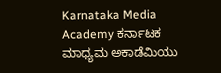Karnataka Media Academy ಕರ್ನಾಟಕ ಮಾಧ್ಯಮ ಅಕಾಡೆಮಿಯು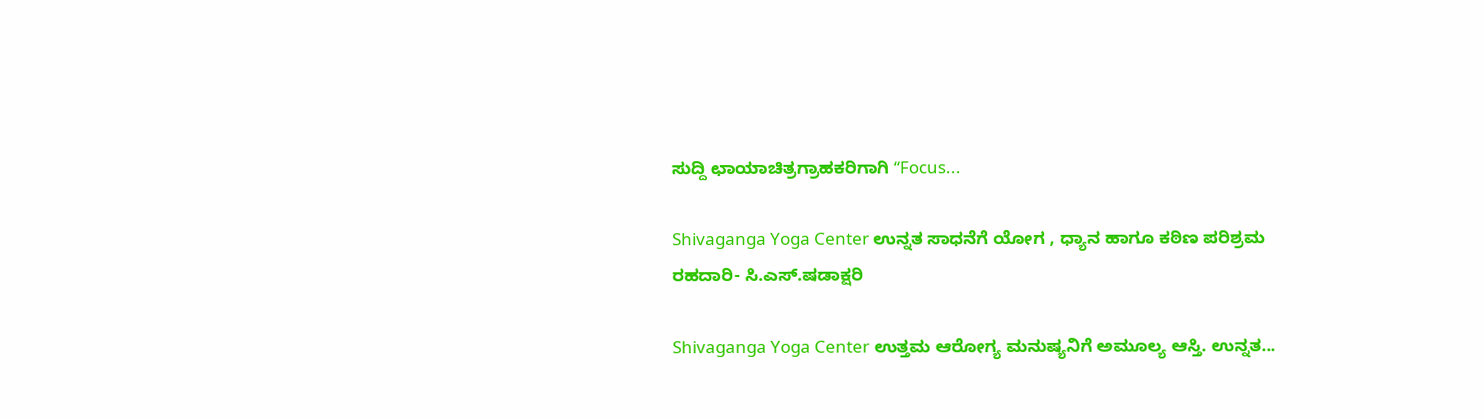ಸುದ್ದಿ ಛಾಯಾಚಿತ್ರಗ್ರಾಹಕರಿಗಾಗಿ “Focus...

Shivaganga Yoga Center ಉನ್ನತ ಸಾಧನೆಗೆ ಯೋಗ , ಧ್ಯಾನ ಹಾಗೂ ಕಠಿಣ ಪರಿಶ್ರಮ ರಹದಾರಿ- ಸಿ.ಎಸ್.ಷಡಾಕ್ಷರಿ

Shivaganga Yoga Center ಉತ್ತಮ ಆರೋಗ್ಯ ಮನುಷ್ಯನಿಗೆ ಅಮೂಲ್ಯ ಆಸ್ತಿ. ಉನ್ನತ...